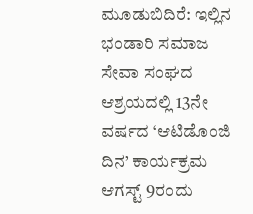ಮೂಡುಬಿದಿರೆ: ಇಲ್ಲಿನ ಭಂಡಾರಿ ಸಮಾಜ ಸೇವಾ ಸಂಘದ ಆಶ್ರಯದಲ್ಲಿ 13ನೇ ವರ್ಷದ ‘ಆಟಿಡೊಂಜಿ ದಿನ’ ಕಾರ್ಯಕ್ರಮ ಆಗಸ್ಟ್ 9ರಂದು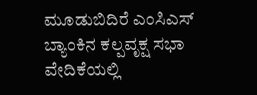ಮೂಡುಬಿದಿರೆ ಎಂಸಿಎಸ್ ಬ್ಯಾಂಕಿನ ಕಲ್ಪವೃಕ್ಷ ಸಭಾ ವೇದಿಕೆಯಲ್ಲಿ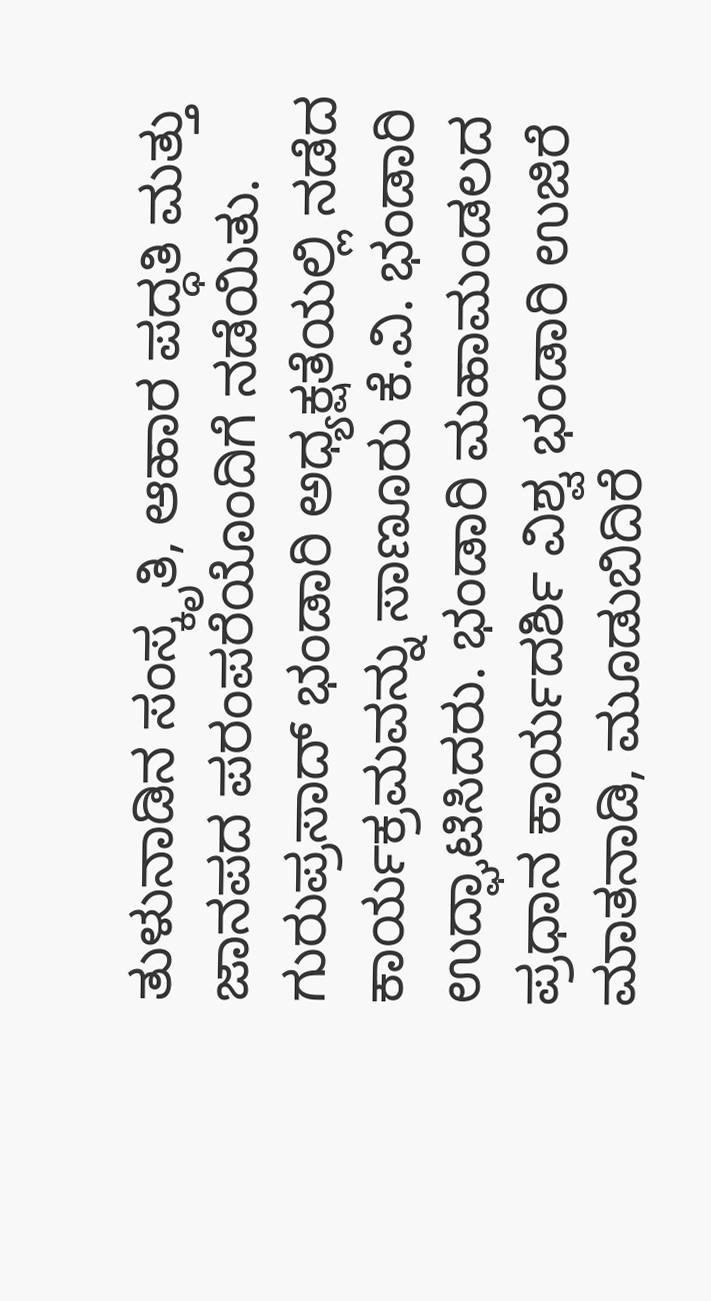ತುಳುನಾಡಿನ ಸಂಸ್ಕೃತಿ, ಆಹಾರ ಪದ್ಧತಿ ಮತ್ತು ಜಾನಪದ ಪರಂಪರೆಯೊಂದಿಗೆ ನಡೆಯಿತು.
ಗುರುಪ್ರಸಾದ್ ಭಂಡಾರಿ ಅಧ್ಯಕ್ಷತೆಯಲ್ಲಿ ನಡೆದ ಕಾರ್ಯಕ್ರಮವನ್ನು ಸಾಣೂರು ಕೆ.ವಿ. ಭಂಡಾರಿ ಉದ್ಘಾಟಿಸಿದರು. ಭಂಡಾರಿ ಮಹಾಮಂಡಲದ ಪ್ರಧಾನ ಕಾರ್ಯದರ್ಶಿ ವಿಶ್ವ ಭಂಡಾರಿ ಉಜಿರೆ ಮಾತನಾಡಿ, ಮೂಡುಬಿದಿರೆ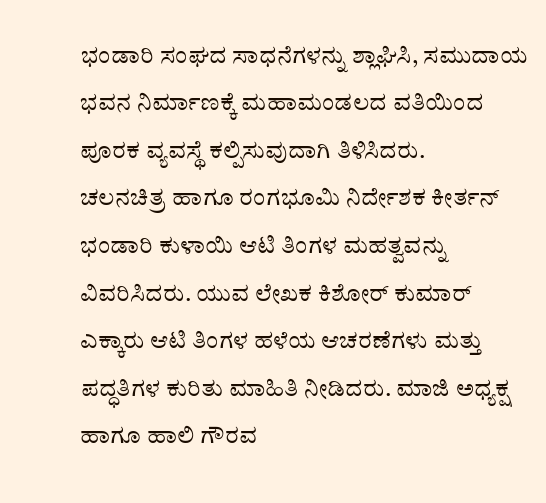ಭಂಡಾರಿ ಸಂಘದ ಸಾಧನೆಗಳನ್ನು ಶ್ಲಾಘಿಸಿ, ಸಮುದಾಯ ಭವನ ನಿರ್ಮಾಣಕ್ಕೆ ಮಹಾಮಂಡಲದ ವತಿಯಿಂದ ಪೂರಕ ವ್ಯವಸ್ಥೆ ಕಲ್ಪಿಸುವುದಾಗಿ ತಿಳಿಸಿದರು.
ಚಲನಚಿತ್ರ ಹಾಗೂ ರಂಗಭೂಮಿ ನಿರ್ದೇಶಕ ಕೀರ್ತನ್ ಭಂಡಾರಿ ಕುಳಾಯಿ ಆಟಿ ತಿಂಗಳ ಮಹತ್ವವನ್ನು ವಿವರಿಸಿದರು. ಯುವ ಲೇಖಕ ಕಿಶೋರ್ ಕುಮಾರ್ ಎಕ್ಕಾರು ಆಟಿ ತಿಂಗಳ ಹಳೆಯ ಆಚರಣೆಗಳು ಮತ್ತು ಪದ್ಧತಿಗಳ ಕುರಿತು ಮಾಹಿತಿ ನೀಡಿದರು. ಮಾಜಿ ಅಧ್ಯಕ್ಷ ಹಾಗೂ ಹಾಲಿ ಗೌರವ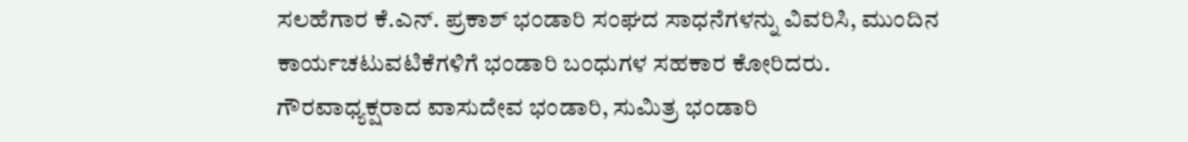ಸಲಹೆಗಾರ ಕೆ.ಎನ್. ಪ್ರಕಾಶ್ ಭಂಡಾರಿ ಸಂಘದ ಸಾಧನೆಗಳನ್ನು ವಿವರಿಸಿ, ಮುಂದಿನ ಕಾರ್ಯಚಟುವಟಿಕೆಗಳಿಗೆ ಭಂಡಾರಿ ಬಂಧುಗಳ ಸಹಕಾರ ಕೋರಿದರು.
ಗೌರವಾಧ್ಯಕ್ಷರಾದ ವಾಸುದೇವ ಭಂಡಾರಿ, ಸುಮಿತ್ರ ಭಂಡಾರಿ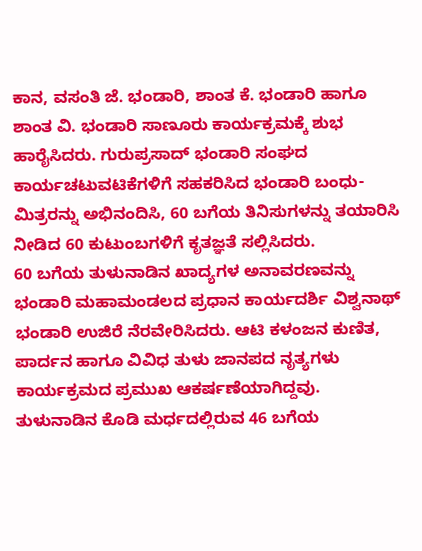ಕಾನ, ವಸಂತಿ ಜೆ. ಭಂಡಾರಿ, ಶಾಂತ ಕೆ. ಭಂಡಾರಿ ಹಾಗೂ ಶಾಂತ ವಿ. ಭಂಡಾರಿ ಸಾಣೂರು ಕಾರ್ಯಕ್ರಮಕ್ಕೆ ಶುಭ ಹಾರೈಸಿದರು. ಗುರುಪ್ರಸಾದ್ ಭಂಡಾರಿ ಸಂಘದ ಕಾರ್ಯಚಟುವಟಿಕೆಗಳಿಗೆ ಸಹಕರಿಸಿದ ಭಂಡಾರಿ ಬಂಧು-ಮಿತ್ರರನ್ನು ಅಭಿನಂದಿಸಿ, 60 ಬಗೆಯ ತಿನಿಸುಗಳನ್ನು ತಯಾರಿಸಿ ನೀಡಿದ 60 ಕುಟುಂಬಗಳಿಗೆ ಕೃತಜ್ಞತೆ ಸಲ್ಲಿಸಿದರು.
60 ಬಗೆಯ ತುಳುನಾಡಿನ ಖಾದ್ಯಗಳ ಅನಾವರಣವನ್ನು ಭಂಡಾರಿ ಮಹಾಮಂಡಲದ ಪ್ರಧಾನ ಕಾರ್ಯದರ್ಶಿ ವಿಶ್ವನಾಥ್ ಭಂಡಾರಿ ಉಜಿರೆ ನೆರವೇರಿಸಿದರು. ಆಟಿ ಕಳಂಜನ ಕುಣಿತ, ಪಾರ್ದನ ಹಾಗೂ ವಿವಿಧ ತುಳು ಜಾನಪದ ನೃತ್ಯಗಳು ಕಾರ್ಯಕ್ರಮದ ಪ್ರಮುಖ ಆಕರ್ಷಣೆಯಾಗಿದ್ದವು.
ತುಳುನಾಡಿನ ಕೊಡಿ ಮರ್ಧದಲ್ಲಿರುವ 46 ಬಗೆಯ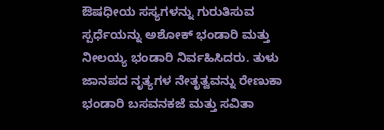ಔಷಧೀಯ ಸಸ್ಯಗಳನ್ನು ಗುರುತಿಸುವ ಸ್ಪರ್ಧೆಯನ್ನು ಅಶೋಕ್ ಭಂಡಾರಿ ಮತ್ತು ನೀಲಯ್ಯ ಭಂಡಾರಿ ನಿರ್ವಹಿಸಿದರು. ತುಳು ಜಾನಪದ ನೃತ್ಯಗಳ ನೇತೃತ್ವವನ್ನು ರೇಣುಕಾ ಭಂಡಾರಿ ಬಸವನಕಜೆ ಮತ್ತು ಸವಿತಾ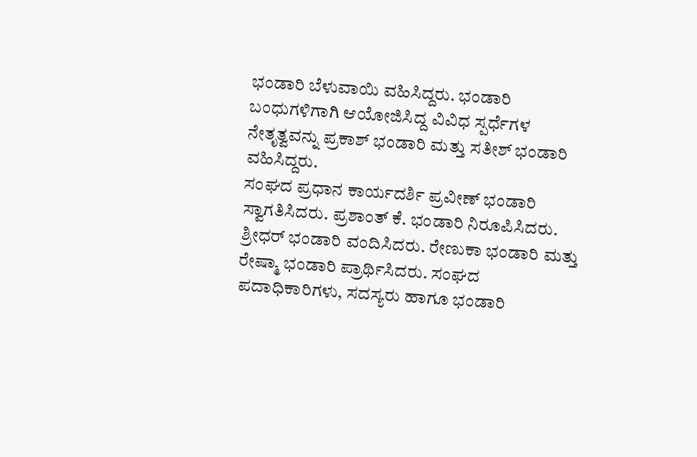ಭಂಡಾರಿ ಬೆಳುವಾಯಿ ವಹಿಸಿದ್ದರು. ಭಂಡಾರಿ ಬಂಧುಗಳಿಗಾಗಿ ಆಯೋಜಿಸಿದ್ದ ವಿವಿಧ ಸ್ಪರ್ಧೆಗಳ ನೇತೃತ್ವವನ್ನು ಪ್ರಕಾಶ್ ಭಂಡಾರಿ ಮತ್ತು ಸತೀಶ್ ಭಂಡಾರಿ ವಹಿಸಿದ್ದರು.
ಸಂಘದ ಪ್ರಧಾನ ಕಾರ್ಯದರ್ಶಿ ಪ್ರವೀಣ್ ಭಂಡಾರಿ ಸ್ವಾಗತಿಸಿದರು. ಪ್ರಶಾಂತ್ ಕೆ. ಭಂಡಾರಿ ನಿರೂಪಿಸಿದರು. ಶ್ರೀಧರ್ ಭಂಡಾರಿ ವಂದಿಸಿದರು. ರೇಣುಕಾ ಭಂಡಾರಿ ಮತ್ತು ರೇಷ್ಮಾ ಭಂಡಾರಿ ಪ್ರಾರ್ಥಿಸಿದರು. ಸಂಘದ ಪದಾಧಿಕಾರಿಗಳು, ಸದಸ್ಯರು ಹಾಗೂ ಭಂಡಾರಿ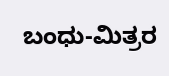ಬಂಧು-ಮಿತ್ರರ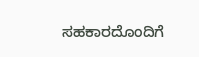ಸಹಕಾರದೊಂದಿಗೆ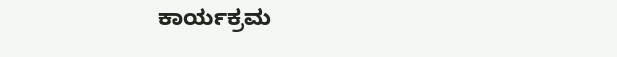ಕಾರ್ಯಕ್ರಮ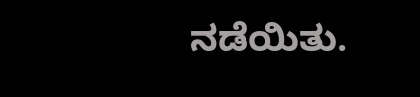ನಡೆಯಿತು.